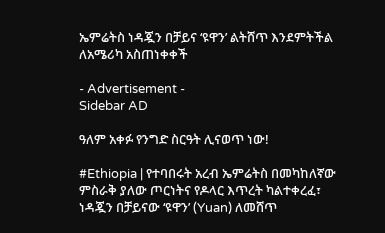ኤምሬትስ ነዳጇን በቻይና ‘ዩዋን’ ልትሸጥ እንደምትችል ለአሜሪካ አስጠነቀቀች

- Advertisement -
Sidebar AD

ዓለም አቀፉ የንግድ ስርዓት ሊናወጥ ነው!

#Ethiopia | የተባበሩት አረብ ኤምሬትስ በመካከለኛው ምስራቅ ያለው ጦርነትና የዶላር እጥረት ካልተቀረፈ፣ ነዳጇን በቻይናው ‘ዩዋን’ (Yuan) ለመሸጥ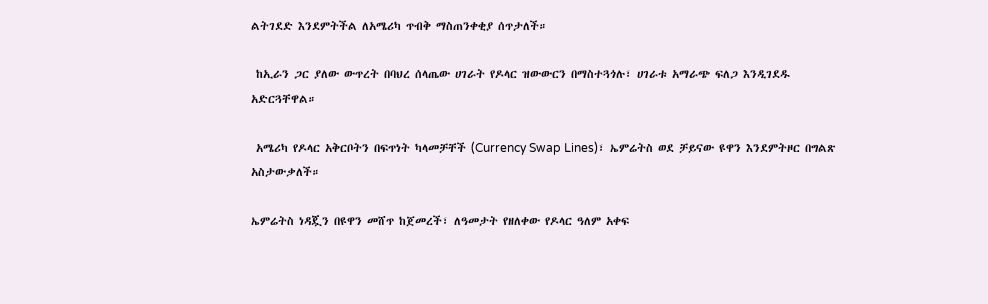ልትገደድ እንደምትችል ለአሜሪካ ጥብቅ ማስጠንቀቂያ ሰጥታለች።

 ከኢራን ጋር ያለው ውጥረት በባህረ ሰላጤው ሀገራት የዶላር ዝውውርን በማስተጓጎሉ፣ ሀገራቱ አማራጭ ፍለጋ እንዲገደዱ አድርጓቸዋል።

 አሜሪካ የዶላር አቅርቦትን በፍጥነት ካላመቻቸች (Currency Swap Lines)፣ ኤምሬትስ ወደ ቻይናው ዩዋን እንደምትዞር በግልጽ አስታውቃለች።

ኤምሬትስ ነዳጇን በዩዋን መሸጥ ከጀመረች፣ ለዓመታት የዘለቀው የዶላር ዓለም አቀፍ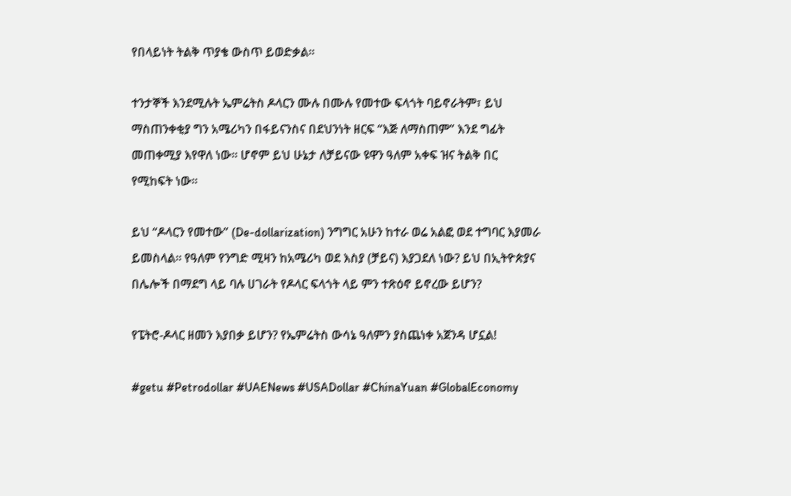የበላይነት ትልቅ ጥያቄ ውስጥ ይወድቃል።

ተንታኞች እንደሚሉት ኤምሬትስ ዶላርን ሙሉ በሙሉ የመተው ፍላጎት ባይኖራትም፣ ይህ ማስጠንቀቂያ ግን አሜሪካን በፋይናንስና በደህንነት ዘርፍ “እጅ ለማስጠም” እንደ ግፊት መጠቀሚያ እየዋለ ነው። ሆኖም ይህ ሁኔታ ለቻይናው ዩዋን ዓለም አቀፍ ዝና ትልቅ በር የሚከፍት ነው።

ይህ “ዶላርን የመተው” (De-dollarization) ንግግር አሁን ከተራ ወሬ አልፎ ወደ ተግባር እያመራ ይመስላል። የዓለም የንግድ ሚዛን ከአሜሪካ ወደ እስያ (ቻይና) እያጋደለ ነው? ይህ በኢትዮጵያና በሌሎች በማደግ ላይ ባሉ ሀገራት የዶላር ፍላጎት ላይ ምን ተጽዕኖ ይኖረው ይሆን?

የፔትሮ-ዶላር ዘመን እያበቃ ይሆን? የኤምሬትስ ውሳኔ ዓለምን ያስጨነቀ አጀንዳ ሆኗል!

#getu #Petrodollar #UAENews #USADollar #ChinaYuan #GlobalEconomy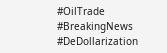#OilTrade #BreakingNews #DeDollarization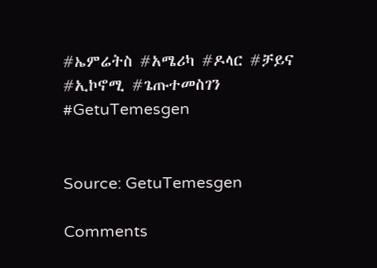#ኤምሬትስ #አሜሪካ #ዶላር #ቻይና #ኢኮኖሚ #ጌጡተመስገን #GetuTemesgen


Source: GetuTemesgen

Comments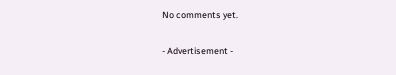No comments yet.

- Advertisement -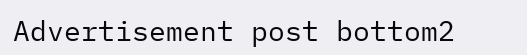Advertisement post bottom2